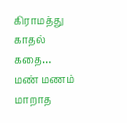கிராமத்து காதல் கதை… மண் மணம் மாறாத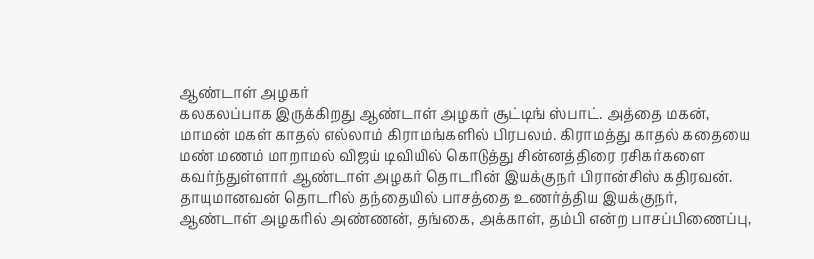ஆண்டாள் அழகர்
கலகலப்பாக இருக்கிறது ஆண்டாள் அழகர் சூட்டிங் ஸ்பாட். அத்தை மகன், மாமன் மகள் காதல் எல்லாம் கிராமங்களில் பிரபலம். கிராமத்து காதல் கதையை மண் மணம் மாறாமல் விஜய் டிவியில் கொடுத்து சின்னத்திரை ரசிகர்களை கவர்ந்துள்ளார் ஆண்டாள் அழகர் தொடரின் இயக்குநர் பிரான்சிஸ் கதிரவன்.
தாயுமானவன் தொடரில் தந்தையில் பாசத்தை உணர்த்திய இயக்குநர், ஆண்டாள் அழகரில் அண்ணன், தங்கை, அக்காள், தம்பி என்ற பாசப்பிணைப்பு,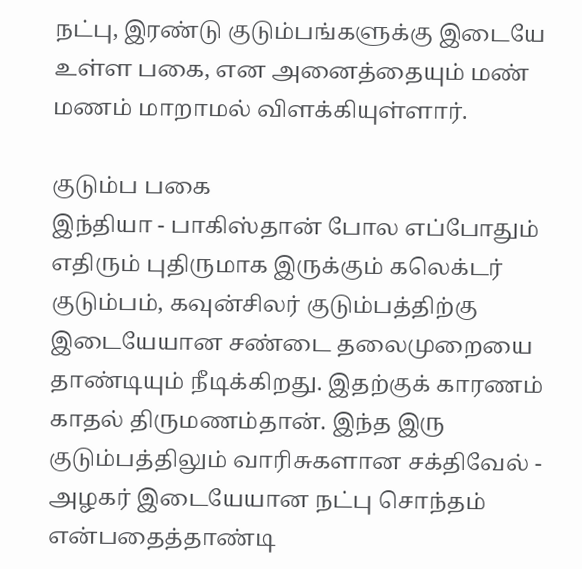நட்பு, இரண்டு குடும்பங்களுக்கு இடையே உள்ள பகை, என அனைத்தையும் மண் மணம் மாறாமல் விளக்கியுள்ளார்.

குடும்ப பகை
இந்தியா - பாகிஸ்தான் போல எப்போதும் எதிரும் புதிருமாக இருக்கும் கலெக்டர் குடும்பம், கவுன்சிலர் குடும்பத்திற்கு இடையேயான சண்டை தலைமுறையை தாண்டியும் நீடிக்கிறது. இதற்குக் காரணம் காதல் திருமணம்தான். இந்த இரு குடும்பத்திலும் வாரிசுகளான சக்திவேல் - அழகர் இடையேயான நட்பு சொந்தம் என்பதைத்தாண்டி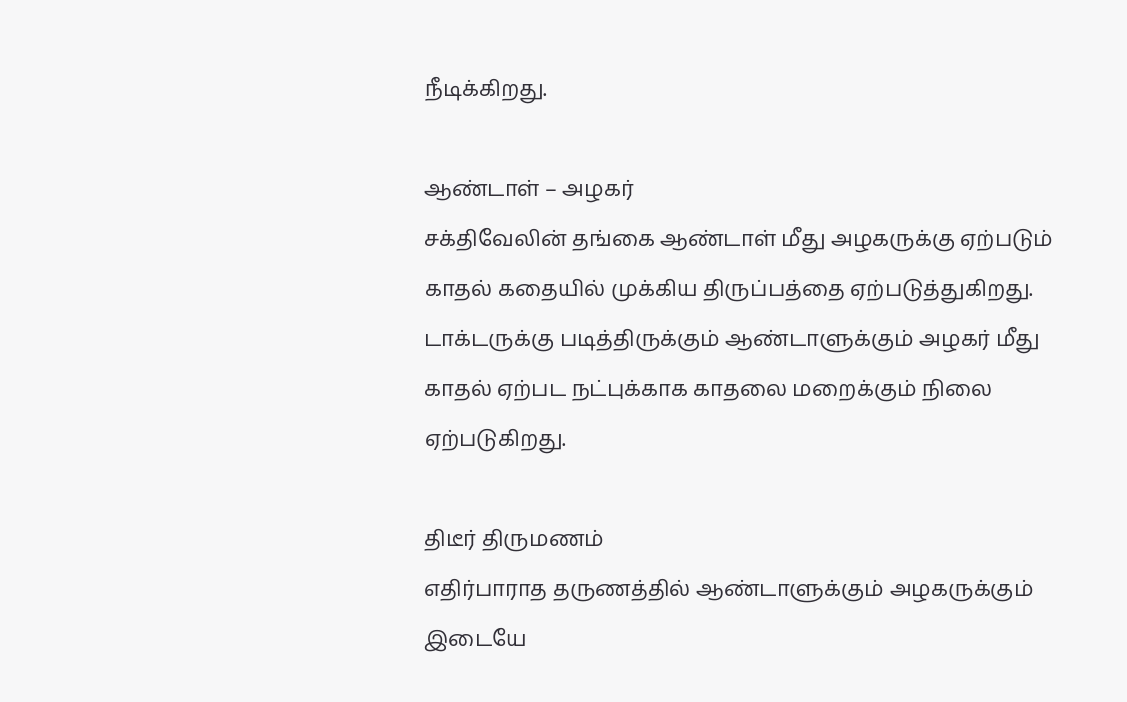நீடிக்கிறது.

ஆண்டாள் – அழகர்
சக்திவேலின் தங்கை ஆண்டாள் மீது அழகருக்கு ஏற்படும் காதல் கதையில் முக்கிய திருப்பத்தை ஏற்படுத்துகிறது. டாக்டருக்கு படித்திருக்கும் ஆண்டாளுக்கும் அழகர் மீது காதல் ஏற்பட நட்புக்காக காதலை மறைக்கும் நிலை ஏற்படுகிறது.

திடீர் திருமணம்
எதிர்பாராத தருணத்தில் ஆண்டாளுக்கும் அழகருக்கும் இடையே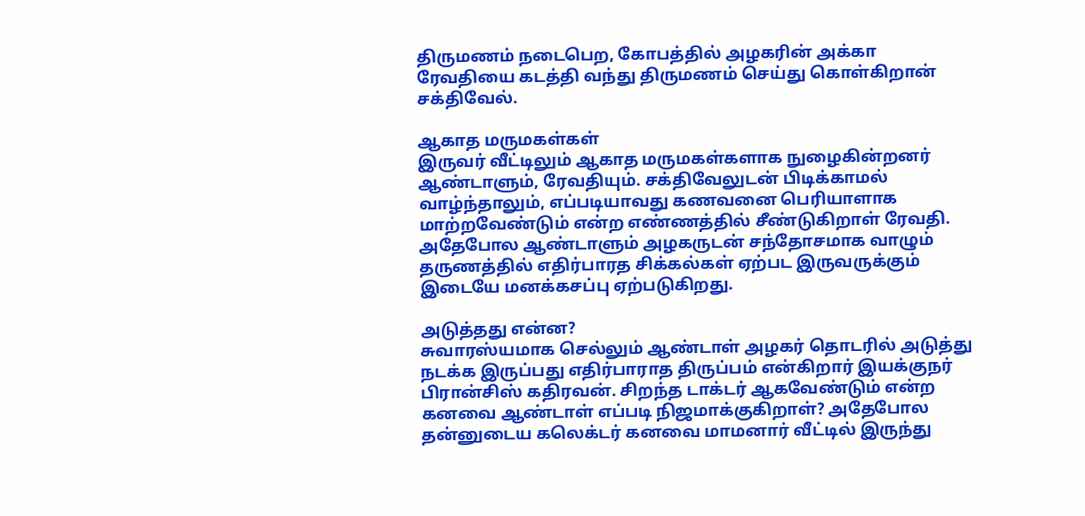திருமணம் நடைபெற, கோபத்தில் அழகரின் அக்கா ரேவதியை கடத்தி வந்து திருமணம் செய்து கொள்கிறான் சக்திவேல்.

ஆகாத மருமகள்கள்
இருவர் வீட்டிலும் ஆகாத மருமகள்களாக நுழைகின்றனர் ஆண்டாளும், ரேவதியும். சக்திவேலுடன் பிடிக்காமல் வாழ்ந்தாலும், எப்படியாவது கணவனை பெரியாளாக மாற்றவேண்டும் என்ற எண்ணத்தில் சீண்டுகிறாள் ரேவதி. அதேபோல ஆண்டாளும் அழகருடன் சந்தோசமாக வாழும் தருணத்தில் எதிர்பாரத சிக்கல்கள் ஏற்பட இருவருக்கும் இடையே மனக்கசப்பு ஏற்படுகிறது.

அடுத்தது என்ன?
சுவாரஸ்யமாக செல்லும் ஆண்டாள் அழகர் தொடரில் அடுத்து நடக்க இருப்பது எதிர்பாராத திருப்பம் என்கிறார் இயக்குநர் பிரான்சிஸ் கதிரவன். சிறந்த டாக்டர் ஆகவேண்டும் என்ற கனவை ஆண்டாள் எப்படி நிஜமாக்குகிறாள்? அதேபோல தன்னுடைய கலெக்டர் கனவை மாமனார் வீட்டில் இருந்து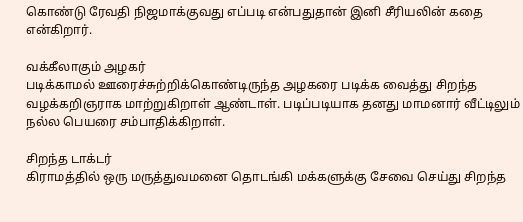கொண்டு ரேவதி நிஜமாக்குவது எப்படி என்பதுதான் இனி சீரியலின் கதை என்கிறார்.

வக்கீலாகும் அழகர்
படிக்காமல் ஊரைச்சுற்றிக்கொண்டிருந்த அழகரை படிக்க வைத்து சிறந்த வழக்கறிஞராக மாற்றுகிறாள் ஆண்டாள். படிப்படியாக தனது மாமனார் வீட்டிலும் நல்ல பெயரை சம்பாதிக்கிறாள்.

சிறந்த டாக்டர்
கிராமத்தில் ஒரு மருத்துவமனை தொடங்கி மக்களுக்கு சேவை செய்து சிறந்த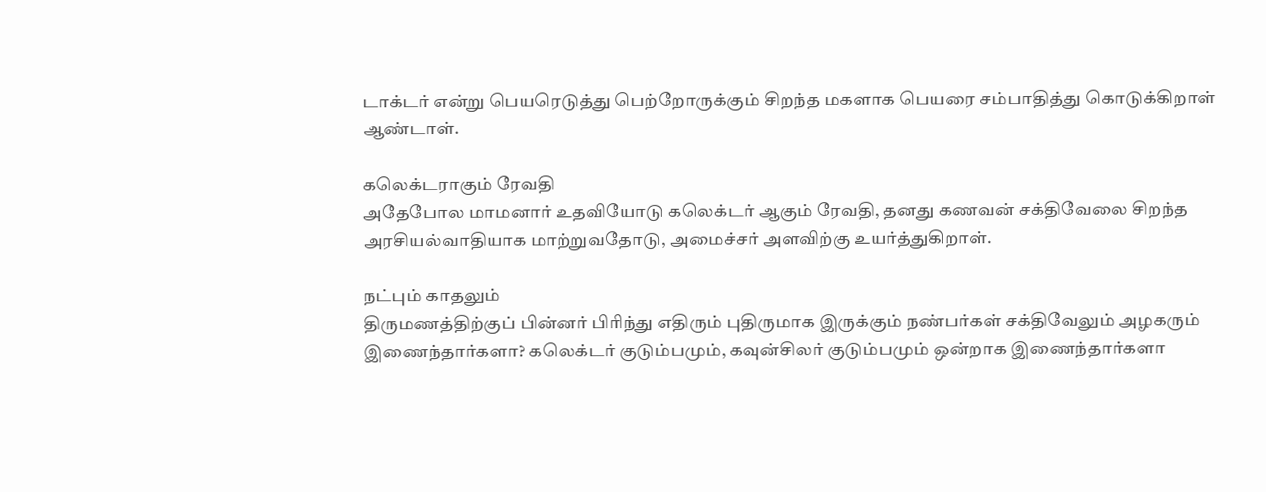டாக்டர் என்று பெயரெடுத்து பெற்றோருக்கும் சிறந்த மகளாக பெயரை சம்பாதித்து கொடுக்கிறாள் ஆண்டாள்.

கலெக்டராகும் ரேவதி
அதேபோல மாமனார் உதவியோடு கலெக்டர் ஆகும் ரேவதி, தனது கணவன் சக்திவேலை சிறந்த அரசியல்வாதியாக மாற்றுவதோடு, அமைச்சர் அளவிற்கு உயர்த்துகிறாள்.

நட்பும் காதலும்
திருமணத்திற்குப் பின்னர் பிரிந்து எதிரும் புதிருமாக இருக்கும் நண்பர்கள் சக்திவேலும் அழகரும் இணைந்தார்களா? கலெக்டர் குடும்பமும், கவுன்சிலர் குடும்பமும் ஒன்றாக இணைந்தார்களா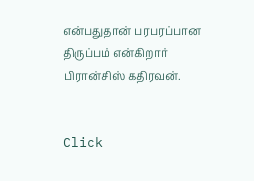என்பதுதான் பரபரப்பான திருப்பம் என்கிறார் பிரான்சிஸ் கதிரவன்.


Click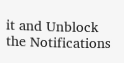it and Unblock the Notifications